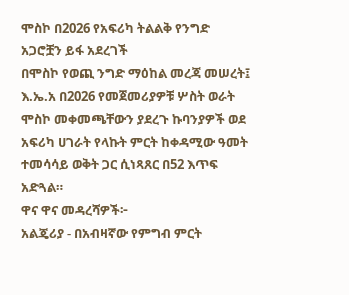ሞስኮ በ2026 የአፍሪካ ትልልቅ የንግድ አጋሮቿን ይፋ አደረገች
በሞስኮ የወጪ ንግድ ማዕከል መረጃ መሠረት፤ እ.ኤ.አ በ2026 የመጀመሪያዎቹ ሦስት ወራት ሞስኮ መቀመጫቸውን ያደረጉ ኩባንያዎች ወደ አፍሪካ ሀገራት የላኩት ምርት ከቀዳሚው ዓመት ተመሳሳይ ወቅት ጋር ሲነጻጸር በ52 እጥፍ አድጓል።
ዋና ዋና መዳረሻዎች፦
አልጄሪያ - በአብዛኛው የምግብ ምርት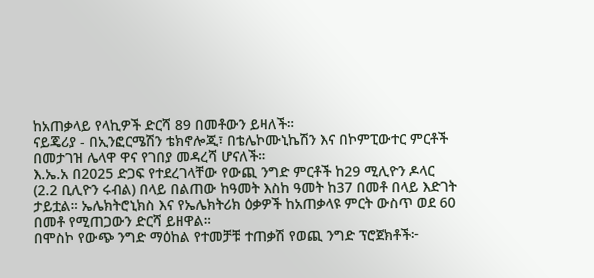ከአጠቃላይ የላኪዎች ድርሻ 89 በመቶውን ይዛለች።
ናይጄሪያ - በኢንፎርሜሽን ቴክኖሎጂ፣ በቴሌኮሙኒኬሽን እና በኮምፒውተር ምርቶች በመታገዝ ሌላዋ ዋና የገበያ መዳረሻ ሆናለች።
እ.ኤ.አ በ2025 ድጋፍ የተደረገላቸው የውጪ ንግድ ምርቶች ከ29 ሚሊዮን ዶላር (2.2 ቢሊዮን ሩብል) በላይ በልጠው ከዓመት እስከ ዓመት ከ37 በመቶ በላይ እድገት ታይቷል። ኤሌክትሮኒክስ እና የኤሌክትሪክ ዕቃዎች ከአጠቃላዩ ምርት ውስጥ ወደ 60 በመቶ የሚጠጋውን ድርሻ ይዘዋል።
በሞስኮ የውጭ ንግድ ማዕከል የተመቻቹ ተጠቃሽ የወጪ ንግድ ፕሮጀክቶች፦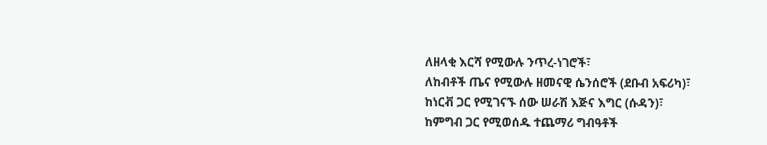ለዘላቂ እርሻ የሚውሉ ንጥረ-ነገሮች፣
ለከብቶች ጤና የሚውሉ ዘመናዊ ሴንሰሮች (ደቡብ አፍሪካ)፣
ከነርቭ ጋር የሚገናኙ ሰው ሠራሽ እጅና እግር (ሱዳን)፣
ከምግብ ጋር የሚወሰዱ ተጨማሪ ግብዓቶች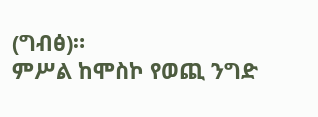(ግብፅ)።
ምሥል ከሞስኮ የወጪ ንግድ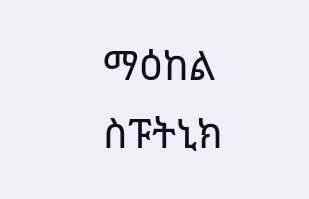ማዕከል
ስፑትኒክ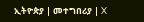ኢትዮጵያ | መተግበሪያ | X